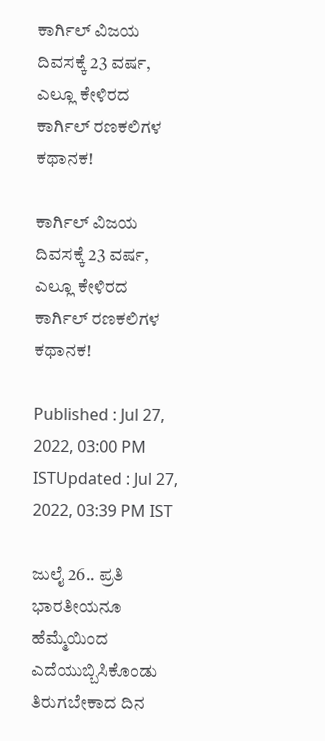ಕಾರ್ಗಿಲ್ ವಿಜಯ ದಿವಸಕ್ಕೆ 23 ವರ್ಷ, ಎಲ್ಲೂ ಕೇಳಿರದ ಕಾರ್ಗಿಲ್ ರಣಕಲಿಗಳ ಕಥಾನಕ!

ಕಾರ್ಗಿಲ್ ವಿಜಯ ದಿವಸಕ್ಕೆ 23 ವರ್ಷ, ಎಲ್ಲೂ ಕೇಳಿರದ ಕಾರ್ಗಿಲ್ ರಣಕಲಿಗಳ ಕಥಾನಕ!

Published : Jul 27, 2022, 03:00 PM ISTUpdated : Jul 27, 2022, 03:39 PM IST

ಜುಲೈ 26.. ಪ್ರತಿ ಭಾರತೀಯನೂ  ಹೆಮ್ಮೆಯಿಂದ ಎದೆಯುಬ್ಬಿಸಿಕೊಂಡು ತಿರುಗಬೇಕಾದ ದಿನ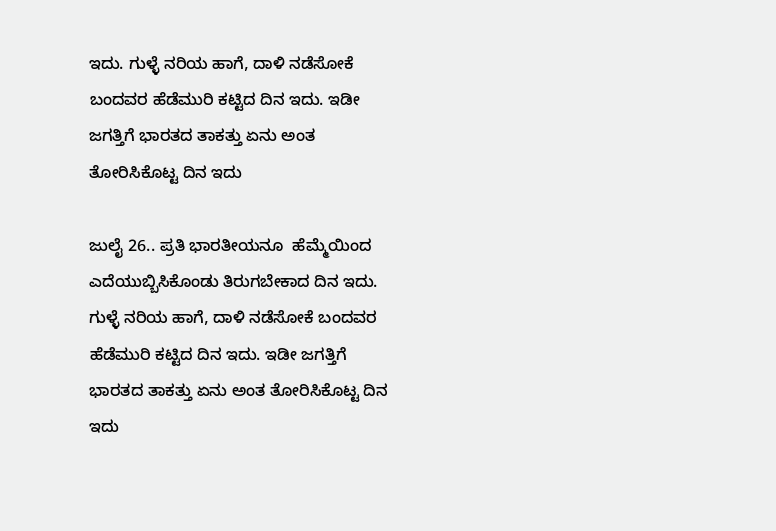ಇದು. ಗುಳ್ಳೆ ನರಿಯ ಹಾಗೆ, ದಾಳಿ ನಡೆಸೋಕೆ ಬಂದವರ ಹೆಡೆಮುರಿ ಕಟ್ಟಿದ ದಿನ ಇದು. ಇಡೀ ಜಗತ್ತಿಗೆ ಭಾರತದ ತಾಕತ್ತು ಏನು ಅಂತ ತೋರಿಸಿಕೊಟ್ಟ ದಿನ ಇದು

ಜುಲೈ 26.. ಪ್ರತಿ ಭಾರತೀಯನೂ  ಹೆಮ್ಮೆಯಿಂದ ಎದೆಯುಬ್ಬಿಸಿಕೊಂಡು ತಿರುಗಬೇಕಾದ ದಿನ ಇದು. ಗುಳ್ಳೆ ನರಿಯ ಹಾಗೆ, ದಾಳಿ ನಡೆಸೋಕೆ ಬಂದವರ ಹೆಡೆಮುರಿ ಕಟ್ಟಿದ ದಿನ ಇದು. ಇಡೀ ಜಗತ್ತಿಗೆ ಭಾರತದ ತಾಕತ್ತು ಏನು ಅಂತ ತೋರಿಸಿಕೊಟ್ಟ ದಿನ ಇದು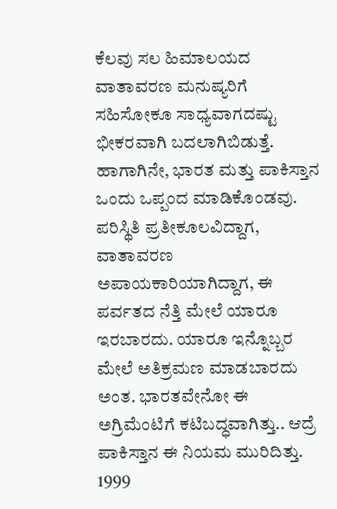ಕೆಲವು ಸಲ ಹಿಮಾಲಯದ ವಾತಾವರಣ ಮನುಷ್ಯರಿಗೆ ಸಹಿಸೋಕೂ ಸಾಧ್ಯವಾಗದಷ್ಟು ಭೀಕರವಾಗಿ ಬದಲಾಗಿಬಿಡುತ್ತೆ. ಹಾಗಾಗಿನೇ, ಭಾರತ ಮತ್ತು ಪಾಕಿಸ್ತಾನ ಒಂದು ಒಪ್ಪಂದ ಮಾಡಿಕೊಂಡವು. ಪರಿಸ್ಥಿತಿ ಪ್ರತೀಕೂಲವಿದ್ದಾಗ, ವಾತಾವರಣ ಅಪಾಯಕಾರಿಯಾಗಿದ್ದಾಗ, ಈ ಪರ್ವತದ ನೆತ್ತಿ ಮೇಲೆ ಯಾರೂ ಇರಬಾರದು. ಯಾರೂ ಇನ್ನೊಬ್ಬರ ಮೇಲೆ ಅತಿಕ್ರಮಣ ಮಾಡಬಾರದು ಅಂತ. ಭಾರತವೇನೋ ಈ ಅಗ್ರಿಮೆಂಟಿಗೆ ಕಟಿಬದ್ಧವಾಗಿತ್ತು.. ಆದ್ರೆ ಪಾಕಿಸ್ತಾನ ಈ ನಿಯಮ ಮುರಿದಿತ್ತು. 1999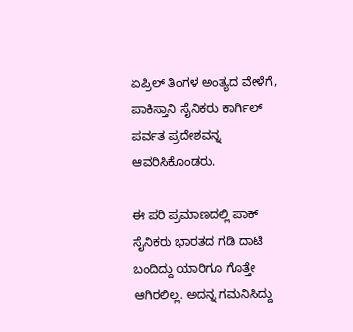ಏಪ್ರಿಲ್ ತಿಂಗಳ ಅಂತ್ಯದ ವೇಳೆಗೆ, ಪಾಕಿಸ್ತಾನಿ ಸೈನಿಕರು ಕಾರ್ಗಿಲ್ ಪರ್ವತ ಪ್ರದೇಶವನ್ನ ಆವರಿಸಿಕೊಂಡರು.

ಈ ಪರಿ ಪ್ರಮಾಣದಲ್ಲಿ ಪಾಕ್ ಸೈನಿಕರು ಭಾರತದ ಗಡಿ ದಾಟಿ ಬಂದಿದ್ದು ಯಾರಿಗೂ ಗೊತ್ತೇ ಆಗಿರಲಿಲ್ಲ. ಅದನ್ನ ಗಮನಿಸಿದ್ದು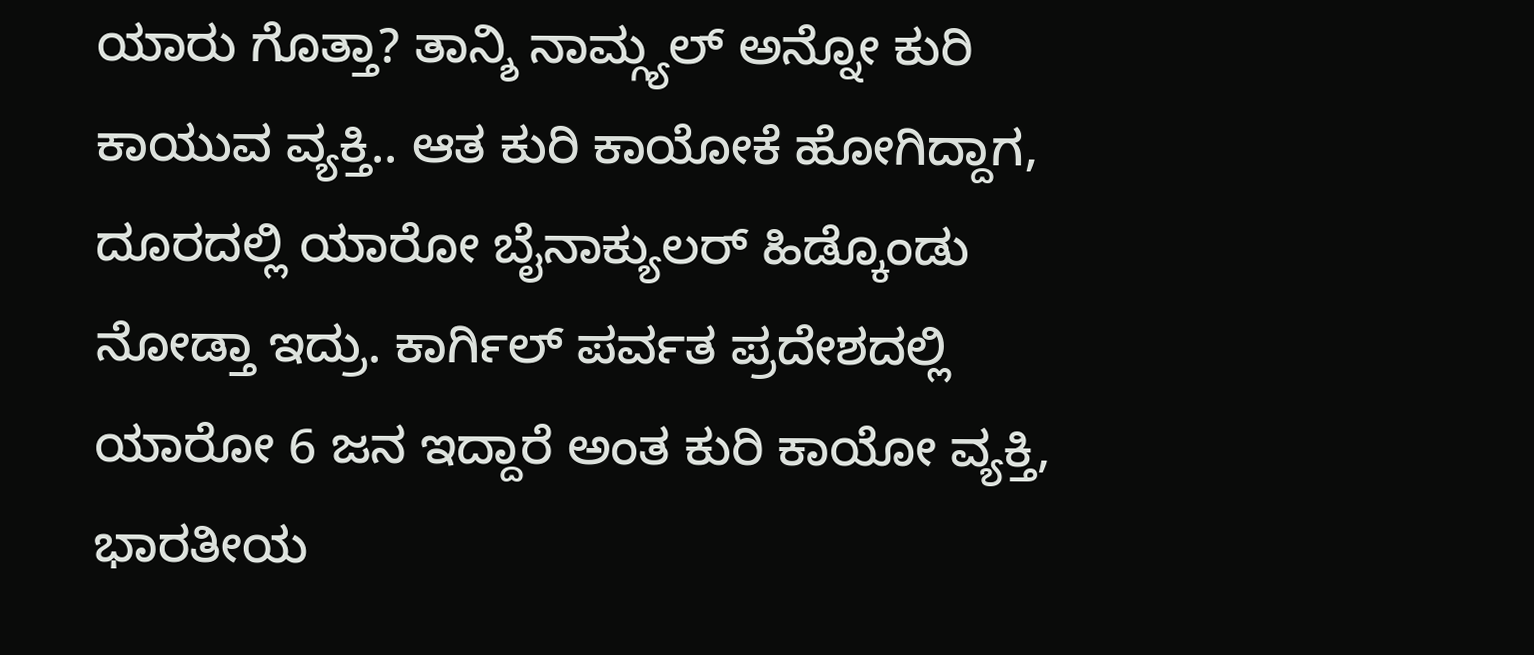ಯಾರು ಗೊತ್ತಾ? ತಾನ್ಶಿ ನಾಮ್ಗ್ಯಲ್ ಅನ್ನೋ ಕುರಿ ಕಾಯುವ ವ್ಯಕ್ತಿ.. ಆತ ಕುರಿ ಕಾಯೋಕೆ ಹೋಗಿದ್ದಾಗ, ದೂರದಲ್ಲಿ ಯಾರೋ ಬೈನಾಕ್ಯುಲರ್ ಹಿಡ್ಕೊಂಡು ನೋಡ್ತಾ ಇದ್ರು. ಕಾರ್ಗಿಲ್ ಪರ್ವತ ಪ್ರದೇಶದಲ್ಲಿ ಯಾರೋ 6 ಜನ ಇದ್ದಾರೆ ಅಂತ ಕುರಿ ಕಾಯೋ ವ್ಯಕ್ತಿ, ಭಾರತೀಯ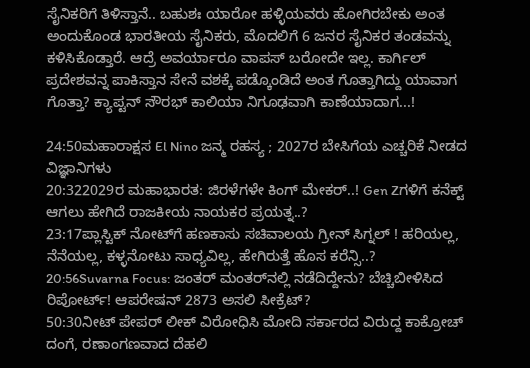ಸೈನಿಕರಿಗೆ ತಿಳಿಸ್ತಾನೆ.. ಬಹುಶಃ ಯಾರೋ ಹಳ್ಳಿಯವರು ಹೋಗಿರಬೇಕು ಅಂತ ಅಂದುಕೊಂಡ ಭಾರತೀಯ ಸೈನಿಕರು, ಮೊದಲಿಗೆ 6 ಜನರ ಸೈನಿಕರ ತಂಡವನ್ನು ಕಳಿಸಿಕೊಡ್ತಾರೆ. ಆದ್ರೆ ಅವರ್ಯಾರೂ ವಾಪಸ್ ಬರೋದೇ ಇಲ್ಲ. ಕಾರ್ಗಿಲ್ ಪ್ರದೇಶವನ್ನ ಪಾಕಿಸ್ತಾನ ಸೇನೆ ವಶಕ್ಕೆ ಪಡ್ಕೊಂಡಿದೆ ಅಂತ ಗೊತ್ತಾಗಿದ್ದು ಯಾವಾಗ ಗೊತ್ತಾ? ಕ್ಯಾಪ್ಟನ್ ಸೌರಭ್ ಕಾಲಿಯಾ ನಿಗೂಢವಾಗಿ ಕಾಣೆಯಾದಾಗ...!

24:50ಮಹಾರಾಕ್ಷಸ El Nino ಜನ್ಮ ರಹಸ್ಯ ; 2027ರ ಬೇಸಿಗೆಯ ಎಚ್ಚರಿಕೆ ನೀಡದ ವಿಜ್ಞಾನಿಗಳು
20:322029ರ ಮಹಾಭಾರತ: ಜಿರಳೆಗಳೇ ಕಿಂಗ್ ಮೇಕರ್..! Gen Zಗಳಿಗೆ ಕನೆಕ್ಟ್ ಆಗಲು ಹೇಗಿದೆ ರಾಜಕೀಯ ನಾಯಕರ ಪ್ರಯತ್ನ..?
23:17ಪ್ಲಾಸ್ಟಿಕ್ ನೋಟ್‌ಗೆ ಹಣಕಾಸು ಸಚಿವಾಲಯ ಗ್ರೀನ್ ಸಿಗ್ನಲ್ ! ಹರಿಯಲ್ಲ, ನೆನೆಯಲ್ಲ, ಕಳ್ಳನೋಟು ಸಾಧ್ಯವಿಲ್ಲ, ಹೇಗಿರುತ್ತೆ ಹೊಸ ಕರೆನ್ಸಿ..?
20:56Suvarna Focus: ಜಂತರ್ ಮಂತರ್‌ನಲ್ಲಿ ನಡೆದಿದ್ದೇನು? ಬೆಚ್ಚಿಬೀಳಿಸಿದ ರಿಪೋರ್ಟ್! ಆಪರೇಷನ್ 2873 ಅಸಲಿ ಸೀಕ್ರೆಟ್?
50:30ನೀಟ್ ಪೇಪರ್ ಲೀಕ್ ವಿರೋಧಿಸಿ ಮೋದಿ ಸರ್ಕಾರದ ವಿರುದ್ದ ಕಾಕ್ರೋಚ್ ದಂಗೆ, ರಣಾಂಗಣವಾದ ದೆಹಲಿ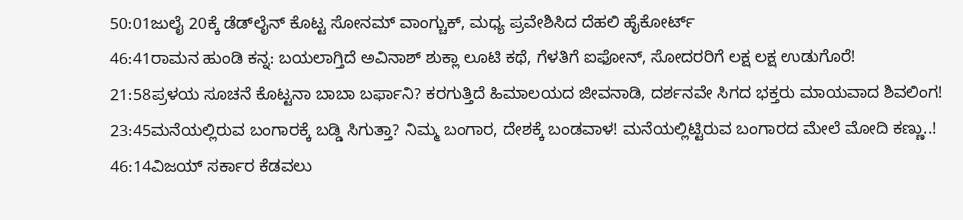50:01ಜುಲೈ 20ಕ್ಕೆ ಡೆಡ್‌ಲೈನ್ ಕೊಟ್ಟ ಸೋನಮ್ ವಾಂಗ್ಚುಕ್, ಮಧ್ಯ ಪ್ರವೇಶಿಸಿದ ದೆಹಲಿ ಹೈಕೋರ್ಟ್
46:41ರಾಮನ ಹುಂಡಿ ಕನ್ನ: ಬಯಲಾಗ್ತಿದೆ ಅವಿನಾಶ್ ಶುಕ್ಲಾ ಲೂಟಿ ಕಥೆ, ಗೆಳತಿಗೆ ಐಫೋನ್, ಸೋದರರಿಗೆ ಲಕ್ಷ ಲಕ್ಷ ಉಡುಗೊರೆ!
21:58ಪ್ರಳಯ ಸೂಚನೆ ಕೊಟ್ಟನಾ ಬಾಬಾ ಬರ್ಫಾನಿ? ಕರಗುತ್ತಿದೆ ಹಿಮಾಲಯದ ಜೀವನಾಡಿ, ದರ್ಶನವೇ ಸಿಗದ ಭಕ್ತರು ಮಾಯವಾದ ಶಿವಲಿಂಗ!
23:45ಮನೆಯಲ್ಲಿರುವ ಬಂಗಾರಕ್ಕೆ ಬಡ್ಡಿ ಸಿಗುತ್ತಾ? ನಿಮ್ಮ ಬಂಗಾರ, ದೇಶಕ್ಕೆ ಬಂಡವಾಳ! ಮನೆಯಲ್ಲಿಟ್ಟಿರುವ ಬಂಗಾರದ ಮೇಲೆ ಮೋದಿ ಕಣ್ಣು..!
46:14ವಿಜಯ್ ಸರ್ಕಾರ ಕೆಡವಲು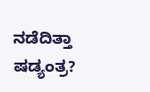ನಡೆದಿತ್ತಾ ಷಡ್ಯಂತ್ರ?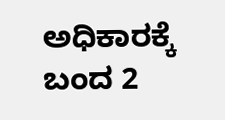ಅಧಿಕಾರಕ್ಕೆ ಬಂದ 2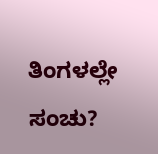ತಿಂಗಳಲ್ಲೇ ಸಂಚು?